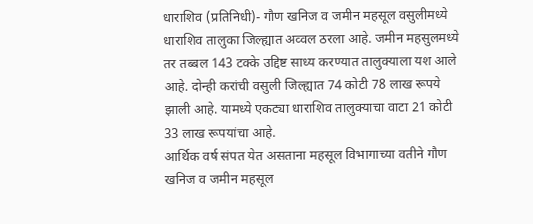धाराशिव (प्रतिनिधी)- गौण खनिज व जमीन महसूल वसुलीमध्ये धाराशिव तालुका जिल्ह्यात अव्वल ठरला आहे. जमीन महसुलमध्ये तर तब्बल 143 टक्के उद्दिष्ट साध्य करण्यात तालुक्याला यश आले आहे. दोन्ही करांची वसुली जिल्ह्यात 74 कोटी 78 लाख रूपये झाली आहे. यामध्ये एकट्या धाराशिव तालुक्याचा वाटा 21 कोटी 33 लाख रूपयांचा आहे.
आर्थिक वर्ष संपत येत असताना महसूल विभागाच्या वतीने गौण खनिज व जमीन महसूल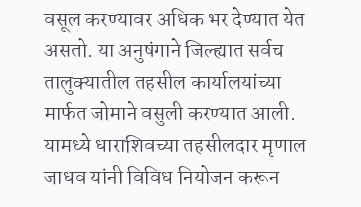वसूल करण्यावर अधिक भर देण्यात येत असतो. या अनुषंगाने जिल्ह्यात सर्वच तालुक्यातील तहसील कार्यालयांच्या मार्फत जोमाने वसुली करण्यात आली. यामध्ये धाराशिवच्या तहसीलदार मृणाल जाधव यांनी विविध नियोजन करून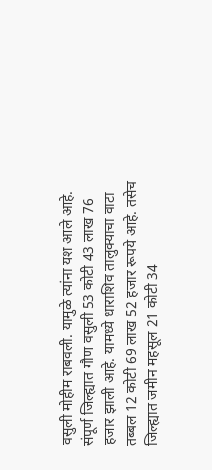वसुली मोहीम राबवली. यामुळे त्यांना यश आले आहे. संपूर्ण जिल्ह्यात गौण वसुली 53 कोटी 43 लाख 76 हजार झाली आहे. यामध्ये धाराशिव तालुक्याचा वाटा तब्बल 12 कोटी 69 लाख 52 हजार रूपये आहे. तसेच जिल्ह्यात जमीन महसूल 21 कोटी 34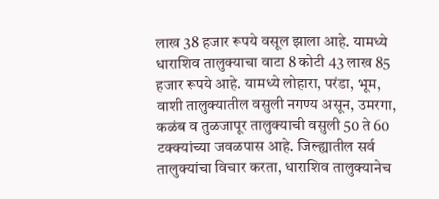लाख 38 हजार रूपये वसूल झाला आहे. यामध्ये धाराशिव तालुक्याचा वाटा 8 कोटी 43 लाख 85 हजार रूपये आहे. यामध्ये लोहारा, परंडा, भूम, वाशी तालुक्यातील वसुली नगण्य असून, उमरगा, कळंब व तुळजापूर तालुक्याची वसुली 50 ते 60 टक्क्यांच्या जवळपास आहे. जिल्ह्यातील सर्व तालुक्यांचा विचार करता, धाराशिव तालुक्यानेच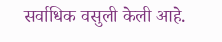सर्वाधिक वसुली केली आहे.